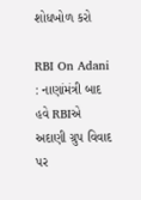શોધખોળ કરો

RBI On Adani : નાણાંમંત્રી બાદ હવે RBIએ અદાણી ગ્રુપ વિવાદ પર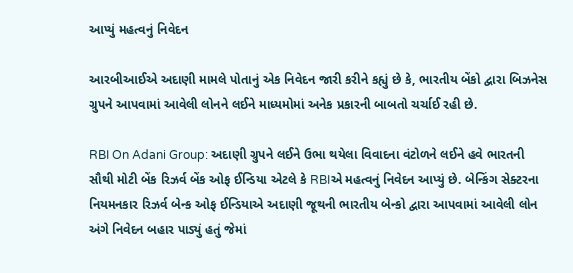આપ્યું મહત્વનું નિવેદન

આરબીઆઈએ અદાણી મામલે પોતાનું એક નિવેદન જારી કરીને કહ્યું છે કે, ભારતીય બેંકો દ્વારા બિઝનેસ ગ્રુપને આપવામાં આવેલી લોનને લઈને માધ્યમોમાં અનેક પ્રકારની બાબતો ચર્ચાઈ રહી છે.

RBI On Adani Group: અદાણી ગ્રુપને લઈને ઉભા થયેલા વિવાદના વંટોળને લઈને હવે ભારતની સૌથી મોટી બેંક રિઝર્વ બેંક ઓફ ઈન્ડિયા એટલે કે RBIએ મહત્વનું નિવેદન આપ્યું છે. બેન્કિંગ સેક્ટરના નિયમનકાર રિઝર્વ બેન્ક ઓફ ઈન્ડિયાએ અદાણી જૂથની ભારતીય બેન્કો દ્વારા આપવામાં આવેલી લોન અંગે નિવેદન બહાર પાડ્યું હતું જેમાં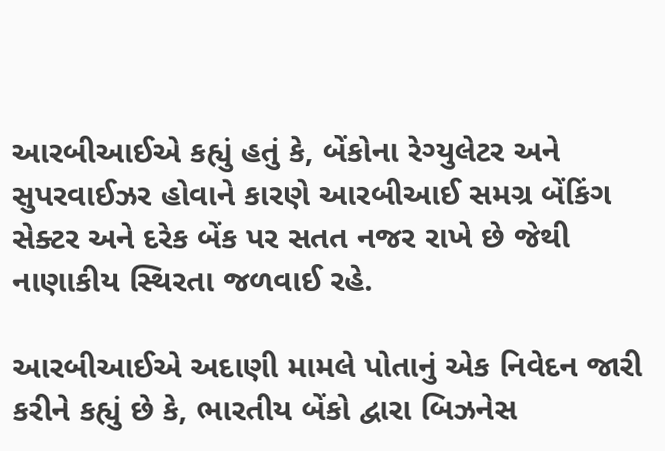આરબીઆઈએ કહ્યું હતું કે, બેંકોના રેગ્યુલેટર અને સુપરવાઈઝર હોવાને કારણે આરબીઆઈ સમગ્ર બેંકિંગ સેક્ટર અને દરેક બેંક પર સતત નજર રાખે છે જેથી નાણાકીય સ્થિરતા જળવાઈ રહે.

આરબીઆઈએ અદાણી મામલે પોતાનું એક નિવેદન જારી કરીને કહ્યું છે કે, ભારતીય બેંકો દ્વારા બિઝનેસ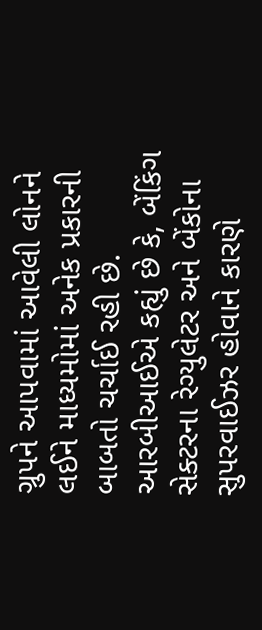ગ્રુપને આપવામાં આવેલી લોનને લઈને માધ્યમોમાં અનેક પ્રકારની બાબતો ચર્ચાઈ રહી છે. આરબીઆઈએ કહ્યું છે કે, બેંકિંગ સેક્ટરના રેગ્યુલેટર અને બેંકોના સુપરવાઈઝર હોવાને કારણે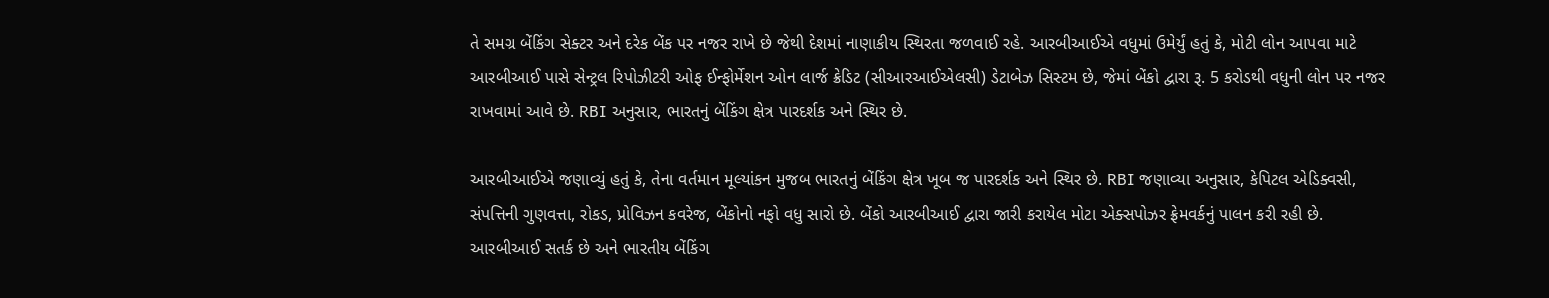તે સમગ્ર બેંકિંગ સેક્ટર અને દરેક બેંક પર નજર રાખે છે જેથી દેશમાં નાણાકીય સ્થિરતા જળવાઈ રહે. આરબીઆઈએ વધુમાં ઉમેર્યું હતું કે, મોટી લોન આપવા માટે આરબીઆઈ પાસે સેન્ટ્રલ રિપોઝીટરી ઓફ ઈન્ફોર્મેશન ઓન લાર્જ ક્રેડિટ (સીઆરઆઈએલસી) ડેટાબેઝ સિસ્ટમ છે, જેમાં બેંકો દ્વારા રૂ. 5 કરોડથી વધુની લોન પર નજર રાખવામાં આવે છે. RBI અનુસાર, ભારતનું બેંકિંગ ક્ષેત્ર પારદર્શક અને સ્થિર છે.

આરબીઆઈએ જણાવ્યું હતું કે, તેના વર્તમાન મૂલ્યાંકન મુજબ ભારતનું બેંકિંગ ક્ષેત્ર ખૂબ જ પારદર્શક અને સ્થિર છે. RBI જણાવ્યા અનુસાર, કેપિટલ એડિક્વસી, સંપત્તિની ગુણવત્તા, રોકડ, પ્રોવિઝન કવરેજ, બેંકોનો નફો વધુ સારો છે. બેંકો આરબીઆઈ દ્વારા જારી કરાયેલ મોટા એક્સપોઝર ફ્રેમવર્કનું પાલન કરી રહી છે. આરબીઆઈ સતર્ક છે અને ભારતીય બેંકિંગ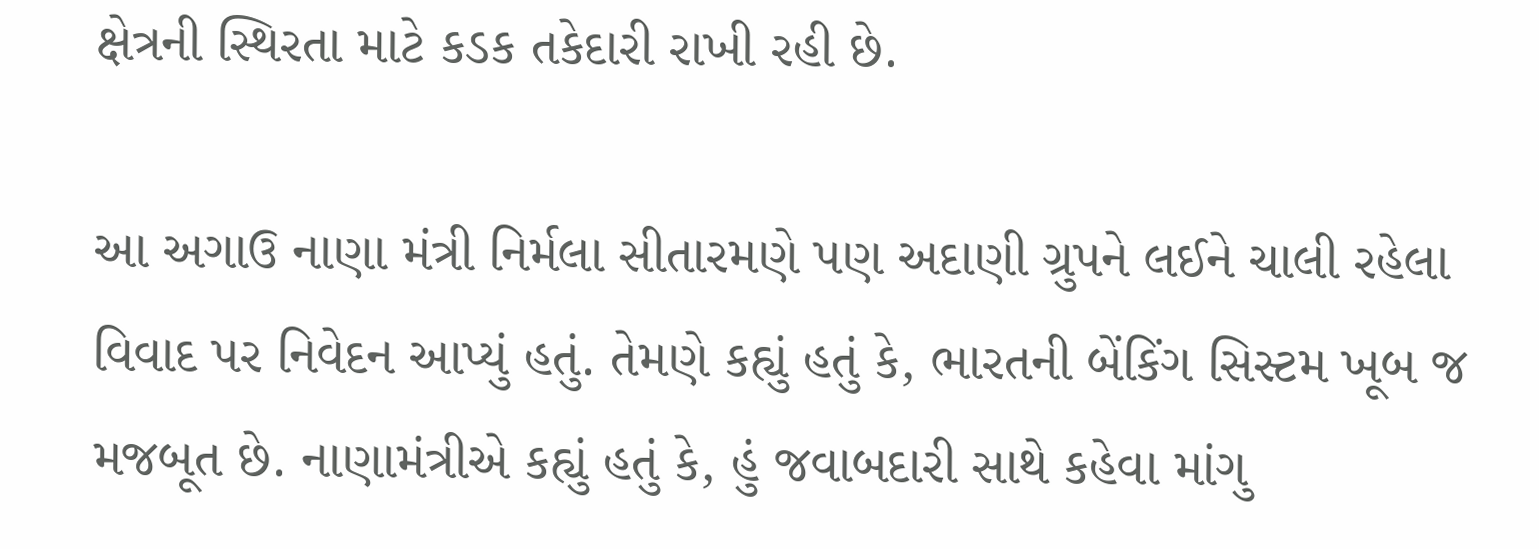ક્ષેત્રની સ્થિરતા માટે કડક તકેદારી રાખી રહી છે.

આ અગાઉ નાણા મંત્રી નિર્મલા સીતારમણે પણ અદાણી ગ્રુપને લઈને ચાલી રહેલા વિવાદ પર નિવેદન આપ્યું હતું. તેમણે કહ્યું હતું કે, ભારતની બેંકિંગ સિસ્ટમ ખૂબ જ મજબૂત છે. નાણામંત્રીએ કહ્યું હતું કે, હું જવાબદારી સાથે કહેવા માંગુ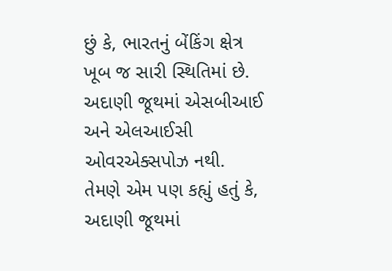છું કે, ભારતનું બેંકિંગ ક્ષેત્ર ખૂબ જ સારી સ્થિતિમાં છે. અદાણી જૂથમાં એસબીઆઈ અને એલઆઈસી ઓવરએક્સપોઝ નથી. તેમણે એમ પણ કહ્યું હતું કે, અદાણી જૂથમાં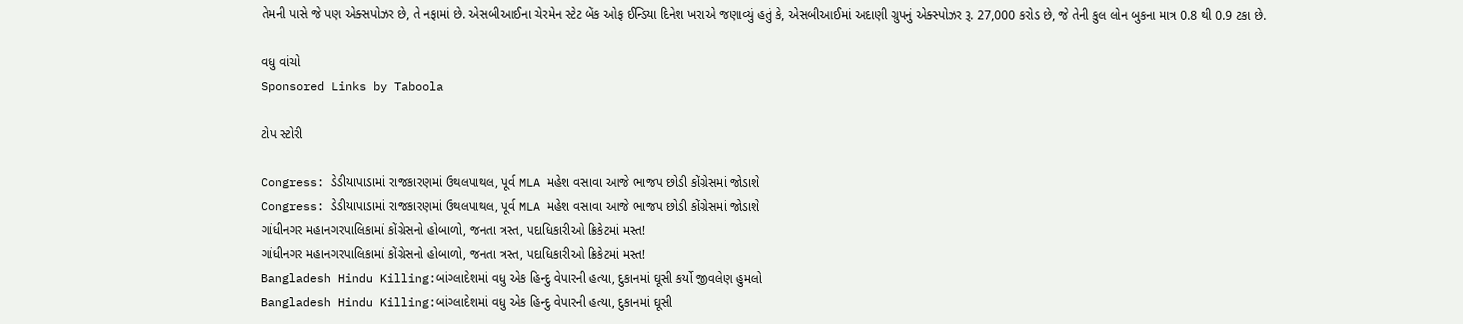તેમની પાસે જે પણ એક્સપોઝર છે, તે નફામાં છે. એસબીઆઈના ચેરમેન સ્ટેટ બેંક ઓફ ઈન્ડિયા દિનેશ ખરાએ જણાવ્યું હતું કે, એસબીઆઈમાં અદાણી ગ્રુપનું એક્સ્પોઝર રૂ. 27,000 કરોડ છે, જે તેની કુલ લોન બુકના માત્ર 0.8 થી 0.9 ટકા છે.

વધુ વાંચો
Sponsored Links by Taboola

ટોપ સ્ટોરી

Congress: ડેડીયાપાડામાં રાજકારણમાં ઉથલપાથલ, પૂર્વ MLA મહેશ વસાવા આજે ભાજપ છોડી કોંગ્રેસમાં જોડાશે
Congress: ડેડીયાપાડામાં રાજકારણમાં ઉથલપાથલ, પૂર્વ MLA મહેશ વસાવા આજે ભાજપ છોડી કોંગ્રેસમાં જોડાશે
ગાંધીનગર મહાનગરપાલિકામાં કોંગ્રેસનો હોબાળો, જનતા ત્રસ્ત, પદાધિકારીઓ ક્રિકેટમાં મસ્ત!
ગાંધીનગર મહાનગરપાલિકામાં કોંગ્રેસનો હોબાળો, જનતા ત્રસ્ત, પદાધિકારીઓ ક્રિકેટમાં મસ્ત!
Bangladesh Hindu Killing:બાંગ્લાદેશમાં વધુ એક હિન્દુ વેપારની હત્યા, દુકાનમાં ઘૂસી કર્યો જીવલેણ હુમલો
Bangladesh Hindu Killing:બાંગ્લાદેશમાં વધુ એક હિન્દુ વેપારની હત્યા, દુકાનમાં ઘૂસી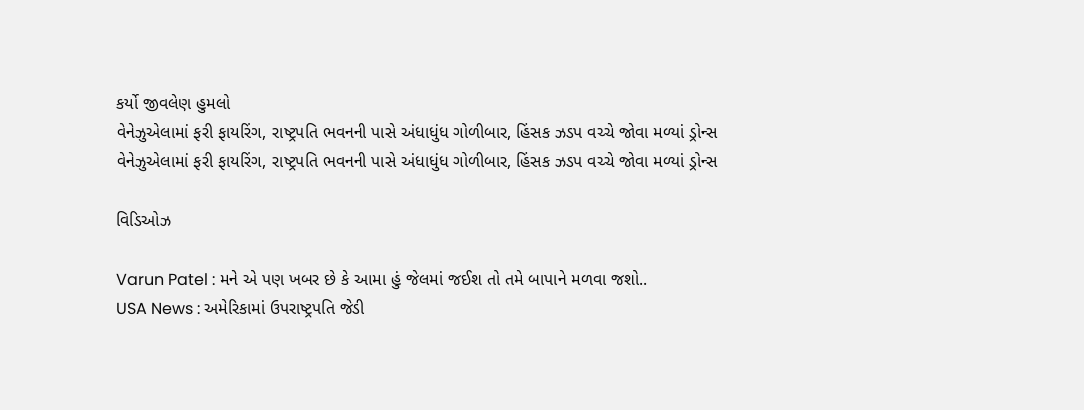કર્યો જીવલેણ હુમલો
વેનેઝુએલામાં ફરી ફાયરિંગ, રાષ્ટ્રપતિ ભવનની પાસે અંધાધુંધ ગોળીબાર, હિંસક ઝડપ વચ્ચે જોવા મળ્યાં ડ્રોન્સ
વેનેઝુએલામાં ફરી ફાયરિંગ, રાષ્ટ્રપતિ ભવનની પાસે અંધાધુંધ ગોળીબાર, હિંસક ઝડપ વચ્ચે જોવા મળ્યાં ડ્રોન્સ

વિડિઓઝ

Varun Patel : મને એ પણ ખબર છે કે આમા હું જેલમાં જઈશ તો તમે બાપાને મળવા જશો..
USA News : અમેરિકામાં ઉપરાષ્ટ્રપતિ જેડી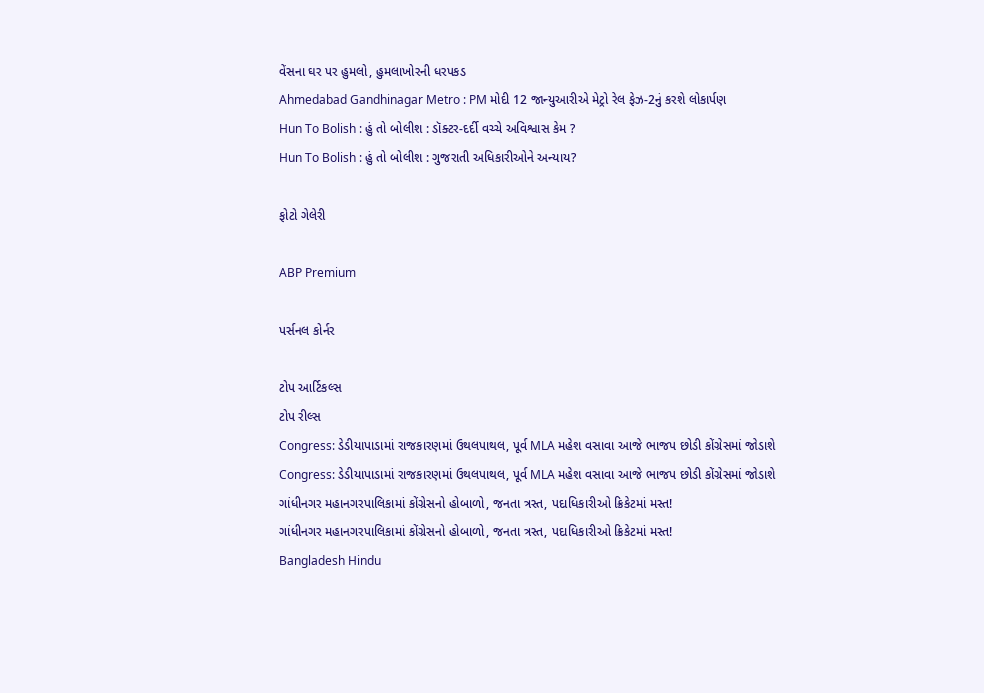વેંસના ઘર પર હુમલો, હુમલાખોરની ધરપકડ
Ahmedabad Gandhinagar Metro : PM મોદી 12 જાન્યુઆરીએ મેટ્રો રેલ ફેઝ-2નું કરશે લોકાર્પણ
Hun To Bolish : હું તો બોલીશ : ડૉક્ટર-દર્દી વચ્ચે અવિશ્વાસ કેમ ?
Hun To Bolish : હું તો બોલીશ : ગુજરાતી અધિકારીઓને અન્યાય?

ફોટો ગેલેરી

ABP Premium

પર્સનલ કોર્નર

ટોપ આર્ટિકલ્સ
ટોપ રીલ્સ
Congress: ડેડીયાપાડામાં રાજકારણમાં ઉથલપાથલ, પૂર્વ MLA મહેશ વસાવા આજે ભાજપ છોડી કોંગ્રેસમાં જોડાશે
Congress: ડેડીયાપાડામાં રાજકારણમાં ઉથલપાથલ, પૂર્વ MLA મહેશ વસાવા આજે ભાજપ છોડી કોંગ્રેસમાં જોડાશે
ગાંધીનગર મહાનગરપાલિકામાં કોંગ્રેસનો હોબાળો, જનતા ત્રસ્ત, પદાધિકારીઓ ક્રિકેટમાં મસ્ત!
ગાંધીનગર મહાનગરપાલિકામાં કોંગ્રેસનો હોબાળો, જનતા ત્રસ્ત, પદાધિકારીઓ ક્રિકેટમાં મસ્ત!
Bangladesh Hindu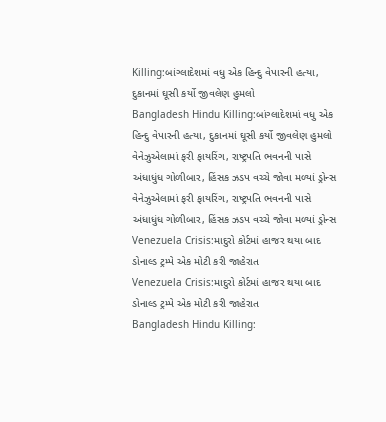Killing:બાંગ્લાદેશમાં વધુ એક હિન્દુ વેપારની હત્યા, દુકાનમાં ઘૂસી કર્યો જીવલેણ હુમલો
Bangladesh Hindu Killing:બાંગ્લાદેશમાં વધુ એક હિન્દુ વેપારની હત્યા, દુકાનમાં ઘૂસી કર્યો જીવલેણ હુમલો
વેનેઝુએલામાં ફરી ફાયરિંગ, રાષ્ટ્રપતિ ભવનની પાસે અંધાધુંધ ગોળીબાર, હિંસક ઝડપ વચ્ચે જોવા મળ્યાં ડ્રોન્સ
વેનેઝુએલામાં ફરી ફાયરિંગ, રાષ્ટ્રપતિ ભવનની પાસે અંધાધુંધ ગોળીબાર, હિંસક ઝડપ વચ્ચે જોવા મળ્યાં ડ્રોન્સ
Venezuela Crisis:માદુરો કોર્ટમાં હાજર થયા બાદ ડોનાલ્ડ ટ્રમ્પે એક મોટી કરી જાહેરાત
Venezuela Crisis:માદુરો કોર્ટમાં હાજર થયા બાદ ડોનાલ્ડ ટ્રમ્પે એક મોટી કરી જાહેરાત
Bangladesh Hindu Killing: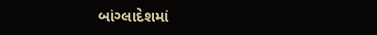બાંગ્લાદેશમાં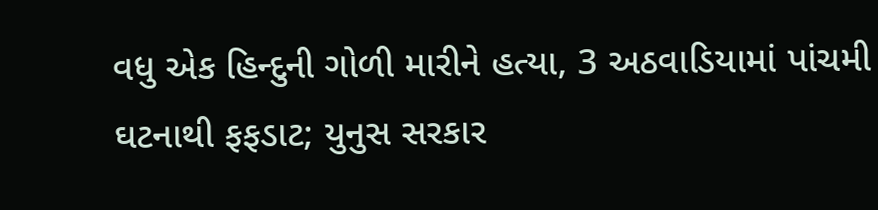વધુ એક હિન્દુની ગોળી મારીને હત્યા, 3 અઠવાડિયામાં પાંચમી ઘટનાથી ફફડાટ; યુનુસ સરકાર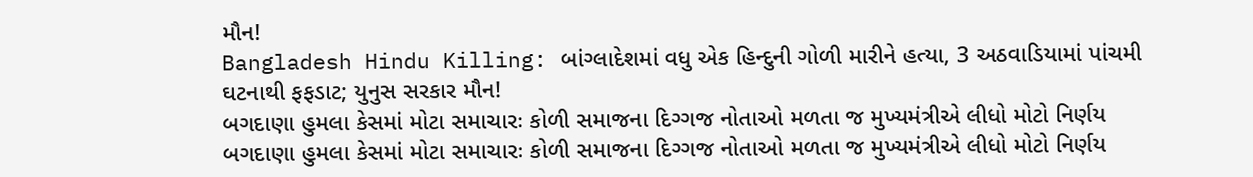મૌન!
Bangladesh Hindu Killing: બાંગ્લાદેશમાં વધુ એક હિન્દુની ગોળી મારીને હત્યા, 3 અઠવાડિયામાં પાંચમી ઘટનાથી ફફડાટ; યુનુસ સરકાર મૌન!
બગદાણા હુમલા કેસમાં મોટા સમાચારઃ કોળી સમાજના દિગ્ગજ નોતાઓ મળતા જ મુખ્યમંત્રીએ લીધો મોટો નિર્ણય
બગદાણા હુમલા કેસમાં મોટા સમાચારઃ કોળી સમાજના દિગ્ગજ નોતાઓ મળતા જ મુખ્યમંત્રીએ લીધો મોટો નિર્ણય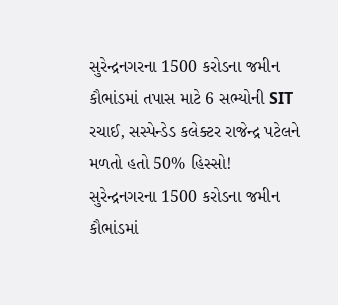સુરેન્દ્રનગરના 1500 કરોડના જમીન કૌભાંડમાં તપાસ માટે 6 સભ્યોની SIT રચાઈ, સસ્પેન્ડેડ કલેક્ટર રાજેન્દ્ર પટેલને મળતો હતો 50% હિસ્સો!
સુરેન્દ્રનગરના 1500 કરોડના જમીન કૌભાંડમાં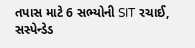તપાસ માટે 6 સભ્યોની SIT રચાઈ, સસ્પેન્ડેડ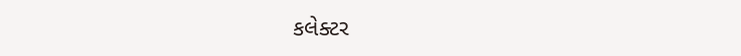કલેક્ટર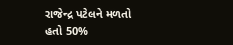રાજેન્દ્ર પટેલને મળતો હતો 50%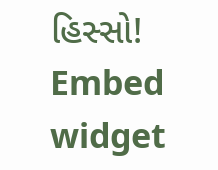હિસ્સો!
Embed widget